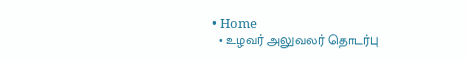• Home
  • உழவர் அலுவலர் தொடர்பு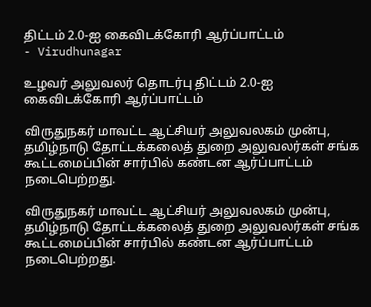திட்டம் 2.0-ஐ கைவிடக்கோரி ஆர்ப்பாட்டம்
- Virudhunagar

உழவர் அலுவலர் தொடர்பு திட்டம் 2.0-ஐ கைவிடக்கோரி ஆர்ப்பாட்டம்

விருதுநகர் மாவட்ட ஆட்சியர் அலுவலகம் முன்பு, தமிழ்நாடு தோட்டக்கலைத் துறை அலுவலர்கள் சங்க கூட்டமைப்பின் சார்பில் கண்டன ஆர்ப்பாட்டம் நடைபெற்றது.

விருதுநகர் மாவட்ட ஆட்சியர் அலுவலகம் முன்பு, தமிழ்நாடு தோட்டக்கலைத் துறை அலுவலர்கள் சங்க கூட்டமைப்பின் சார்பில் கண்டன ஆர்ப்பாட்டம் நடைபெற்றது.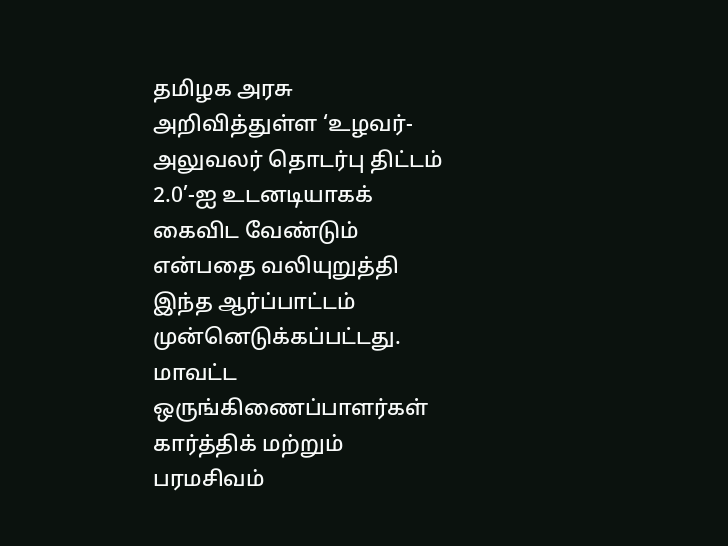தமிழக அரசு அறிவித்துள்ள ‘உழவர்-அலுவலர் தொடர்பு திட்டம் 2.0’-ஐ உடனடியாகக் கைவிட வேண்டும் என்பதை வலியுறுத்தி இந்த ஆர்ப்பாட்டம் முன்னெடுக்கப்பட்டது.
மாவட்ட ஒருங்கிணைப்பாளர்கள் கார்த்திக் மற்றும் பரமசிவம்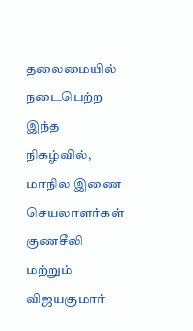தலைமையில் நடைபெற்ற இந்த நிகழ்வில், மாநில இணை செயலாளர்கள் குணசீலி மற்றும் விஜயகுமார்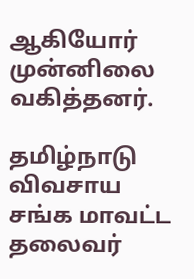ஆகியோர் முன்னிலை வகித்தனர்.

தமிழ்நாடு விவசாய சங்க மாவட்ட தலைவர்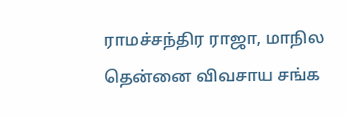ராமச்சந்திர ராஜா, மாநில தென்னை விவசாய சங்க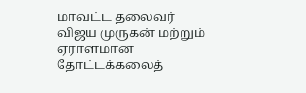மாவட்ட தலைவர் விஜய முருகன் மற்றும் ஏராளமான தோட்டக்கலைத்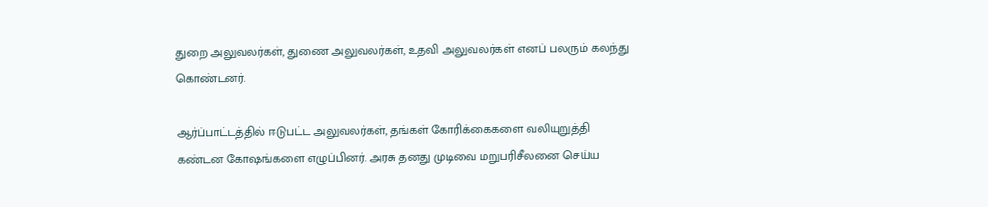துறை அலுவலர்கள், துணை அலுவலர்கள், உதவி அலுவலர்கள் எனப் பலரும் கலந்து கொண்டனர்.

ஆர்ப்பாட்டத்தில் ஈடுபட்ட அலுவலர்கள், தங்கள் கோரிக்கைகளை வலியுறுத்தி கண்டன கோஷங்களை எழுப்பினர். அரசு தனது முடிவை மறுபரிசீலனை செய்ய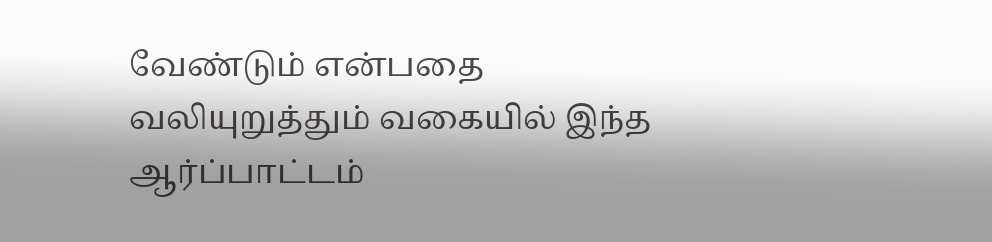வேண்டும் என்பதை வலியுறுத்தும் வகையில் இந்த ஆர்ப்பாட்டம்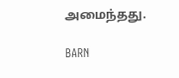அமைந்தது.

BARN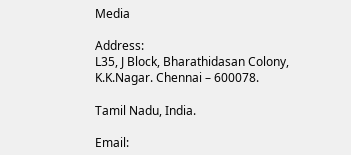Media

Address:
L35, J Block, Bharathidasan Colony,
K.K.Nagar. Chennai – 600078.

Tamil Nadu, India.

Email: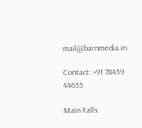mail@barnmedia.in

Contact: +91 78459 44655

Main Falls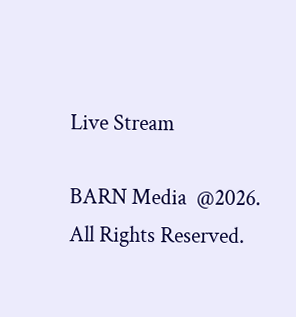Live Stream

BARN Media  @2026. All Rights Reserved.